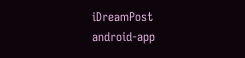iDreamPost
android-app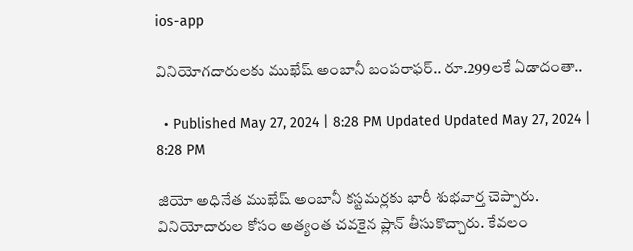ios-app

వినియోగదారులకు ముఖేష్‌ అంబానీ బంపరాఫర్‌.. రూ.299లకే ఏడాదంతా..

  • Published May 27, 2024 | 8:28 PM Updated Updated May 27, 2024 | 8:28 PM

జియో అధినేత ముఖేష్‌ అంబానీ కస్టమర్లకు భారీ శుభవార్త చెప్పారు. వినియోదారుల కోసం అత్యంత చవకైన ప్లాన్‌ తీసుకొచ్చారు. కేవలం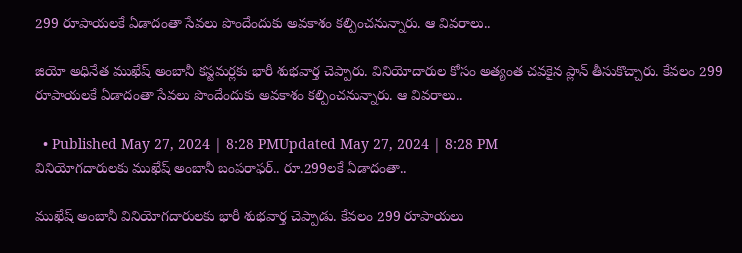299 రూపాయలకే ఏడాదంతా సేవలు పొందేందుకు అవకాశం కల్పించనున్నారు. ఆ వివరాలు..

జియో అధినేత ముఖేష్‌ అంబానీ కస్టమర్లకు భారీ శుభవార్త చెప్పారు. వినియోదారుల కోసం అత్యంత చవకైన ప్లాన్‌ తీసుకొచ్చారు. కేవలం 299 రూపాయలకే ఏడాదంతా సేవలు పొందేందుకు అవకాశం కల్పించనున్నారు. ఆ వివరాలు..

  • Published May 27, 2024 | 8:28 PMUpdated May 27, 2024 | 8:28 PM
వినియోగదారులకు ముఖేష్‌ అంబానీ బంపరాఫర్‌.. రూ.299లకే ఏడాదంతా..

ముఖేష్‌ అంబానీ వినియోగదారులకు భారీ శుభవార్త చెప్పాడు. కేవలం 299 రూపాయలు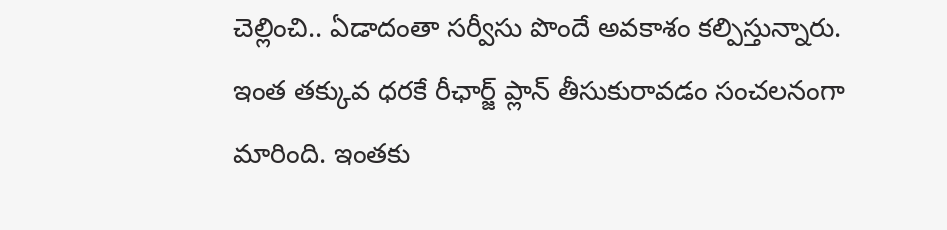చెల్లించి.. ఏడాదంతా సర్వీసు పొందే అవకాశం కల్పిస్తున్నారు. ఇంత తక్కువ ధరకే రీఛార్జ్‌ ప్లాన్‌ తీసుకురావడం సంచలనంగా మారింది. ఇంతకు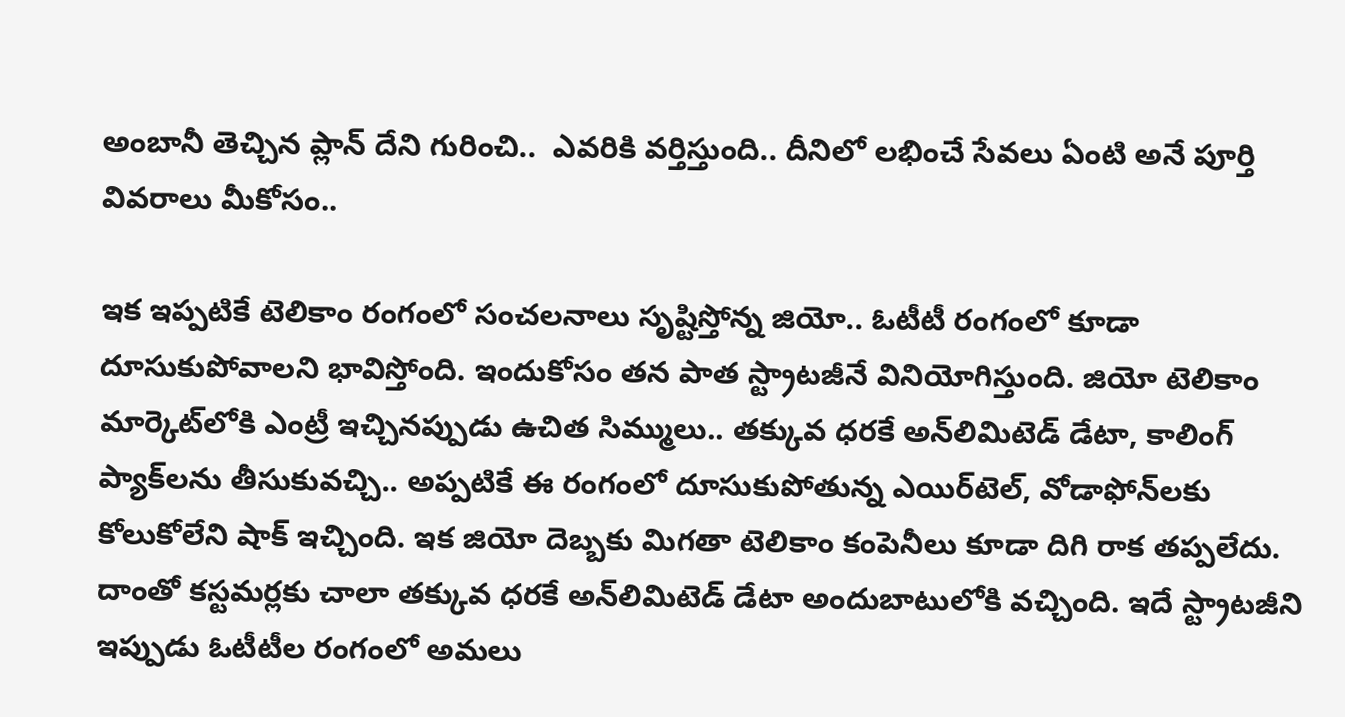అంబానీ తెచ్చిన ప్లాన్‌ దేని గురించి..  ఎవరికి వర్తిస్తుంది.. దీనిలో లభించే సేవలు ఏంటి అనే పూర్తి వివరాలు మీకోసం..

ఇక ఇప్పటికే టెలికాం రంగంలో సంచలనాలు సృష్టిస్తోన్న జియో.. ఓటీటీ రంగంలో కూడా దూసుకుపోవాలని భావిస్తోంది. ఇందుకోసం తన పాత స్ట్రాటజీనే వినియోగిస్తుంది. జియో టెలికాం మార్కెట్‌లోకి ఎంట్రీ ఇచ్చినప్పుడు ఉచిత సిమ్ములు.. తక్కువ ధరకే అన్‌లిమిటెడ్‌ డేటా, కాలింగ్‌ ప్యాక్‌లను తీసుకువచ్చి.. అప్పటికే ఈ రంగంలో దూసుకుపోతున్న ఎయిర్‌టెల్‌, వోడాఫోన్‌లకు కోలుకోలేని షాక్‌ ఇచ్చింది. ఇక జియో దెబ్బకు మిగతా టెలికాం కంపెనీలు కూడా దిగి రాక తప్పలేదు. దాంతో కస్టమర్లకు చాలా తక్కువ ధరకే అన్‌లిమిటెడ్‌ డేటా అందుబాటులోకి వచ్చింది. ఇదే స్ట్రాటజీని ఇప్పుడు ఓటీటీల రంగంలో అమలు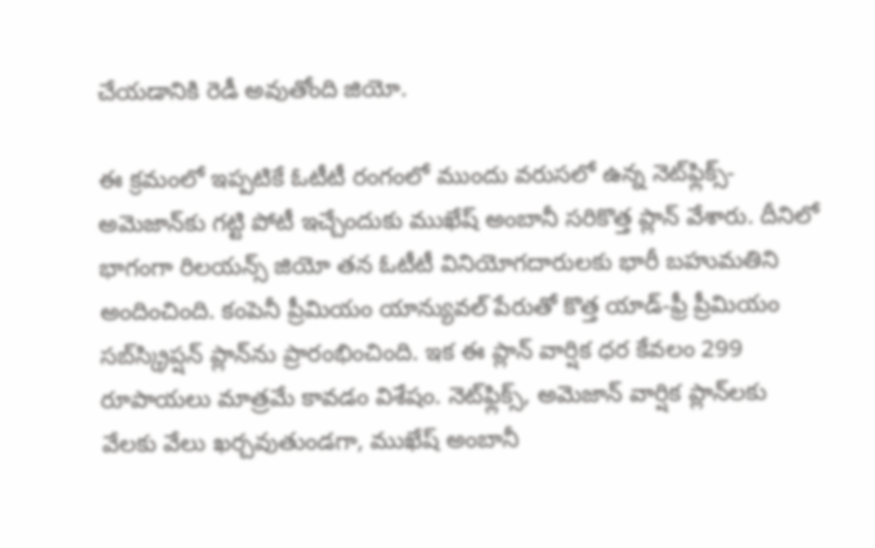చేయడానికి రెడీ అవుతోంది జియో.

ఈ క్రమంలో ఇప్పటికే ఓటీటీ రంగంలో ముందు వరుసలో ఉన్న నెట్‌ఫ్లిక్స్-అమెజాన్‌కు గట్టి పోటీ ఇచ్చేందుకు ముఖేష్ అంబానీ సరికొత్త ప్లాన్‌ వేశారు. దీనిలో భాగంగా రిలయన్స్ జియో తన ఓటీటీ వినియోగదారులకు భారీ బహుమతిని అందించింది. కంపెనీ ప్రీమియం యాన్యువల్ పేరుతో కొత్త యాడ్-ఫ్రీ ప్రీమియం సబ్‌స్క్రిప్షన్ ప్లాన్‌ను ప్రారంభించింది. ఇక ఈ ప్లాన్ వార్షిక ధర కేవలం 299 రూపాయలు మాత్రమే కావడం విశేషం. నెట్‌ఫ్లిక్స్, అమెజాన్ వార్షిక ప్లాన్‌లకు వేలకు వేలు ఖర్చవుతుండగా, ముఖేష్ అంబానీ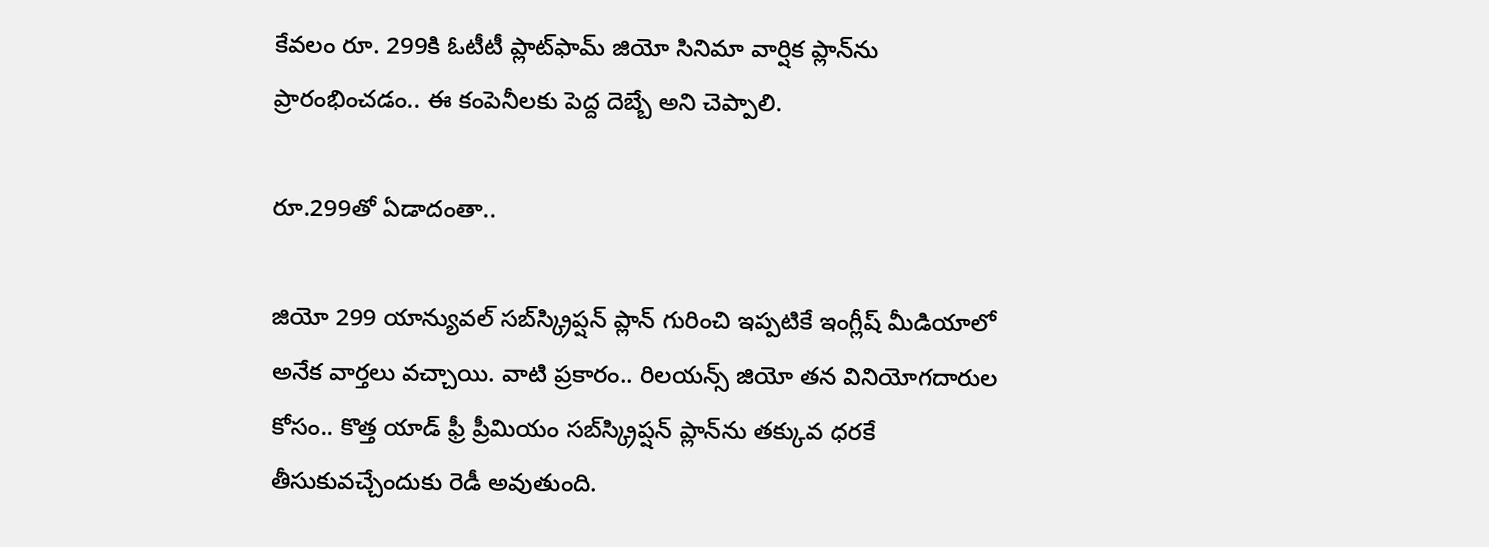కేవలం రూ. 299కి ఓటీటీ ప్లాట్‌ఫామ్ జియో సినిమా వార్షిక ప్లాన్‌ను ప్రారంభించడం.. ఈ కంపెనీలకు పెద్ద దెబ్బే అని చెప్పాలి.

రూ.299తో ఏడాదంతా..

జియో 299 యాన్యువల్‌ సబ్‌స్క్రిప్షన్‌ ప్లాన్‌ గురించి ఇప్పటికే ఇంగ్లీష్‌ మీడియాలో అనేక వార్తలు వచ్చాయి. వాటి ప్రకారం.. రిలయన్స్ జియో తన వినియోగదారుల కోసం.. కొత్త యాడ్‌ ఫ్రీ ప్రీమియం సబ్‌స్క్రిప్షన్ ప్లాన్‌ను తక్కువ ధరకే తీసుకువచ్చేందుకు రెడీ అవుతుంది.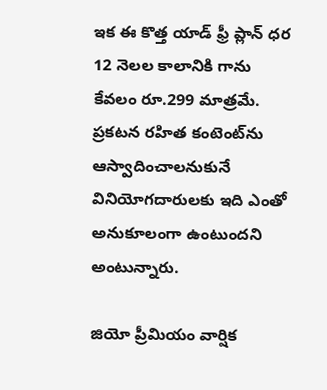ఇక ఈ కొత్త యాడ్ ఫ్రీ ప్లాన్ ధర 12 నెలల కాలానికి గాను కేవలం రూ.299 మాత్రమే. ప్రకటన రహిత కంటెంట్‌ను ఆస్వాదించాలనుకునే వినియోగదారులకు ఇది ఎంతో అనుకూలంగా ఉంటుందని అంటున్నారు.

జియో ప్రీమియం వార్షిక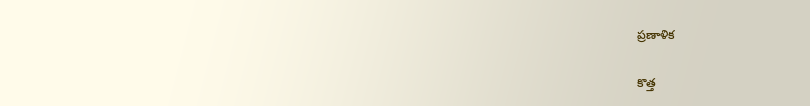ప్రణాళిక

కొత్త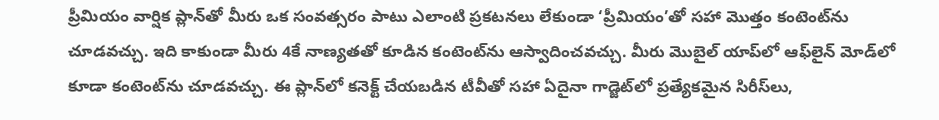ప్రీమియం వార్షిక ప్లాన్‌తో మీరు ఒక సంవత్సరం పాటు ఎలాంటి ప్రకటనలు లేకుండా ‘ప్రీమియం’తో సహా మొత్తం కంటెంట్‌ను చూడవచ్చు. ఇది కాకుండా మీరు 4కే నాణ్యతతో కూడిన కంటెంట్‌ను ఆస్వాదించవచ్చు. మీరు మొబైల్ యాప్‌లో ఆఫ్‌లైన్ మోడ్‌లో కూడా కంటెంట్‌ను చూడవచ్చు. ఈ ప్లాన్‌లో కనెక్ట్ చేయబడిన టీవీతో సహా ఏదైనా గాడ్జెట్‌లో ప్రత్యేకమైన సిరీస్‌లు,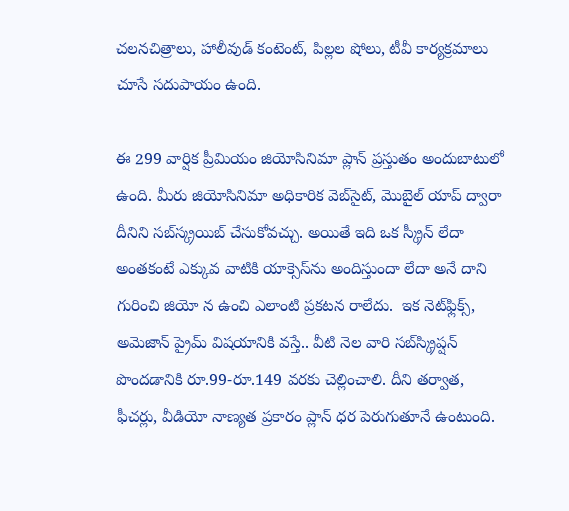చలనచిత్రాలు, హాలీవుడ్ కంటెంట్, పిల్లల షోలు, టీవీ కార్యక్రమాలు చూసే సదుపాయం ఉంది.

ఈ 299 వార్షిక ప్రీమియం జియోసినిమా ప్లాన్ ప్రస్తుతం అందుబాటులో ఉంది. మీరు జియోసినిమా అధికారిక వెబ్‌సైట్, మొబైల్ యాప్ ద్వారా దీనిని సబ్‌స్క్రయిబ్ చేసుకోవచ్చు. అయితే ఇది ఒక స్క్రీన్ లేదా అంతకంటే ఎక్కువ వాటికి యాక్సెస్‌ను అందిస్తుందా లేదా అనే దాని గురించి జియో న ఉంచి ఎలాంటి ప్రకటన రాలేదు.  ఇక నెట్‌ఫ్లిక్స్, అమెజాన్ ప్రైమ్ విషయానికి వస్తే.. వీటి నెల వారి సబ్‌స్క్రిప్షన్ పొందడానికి రూ.99-రూ.149 వరకు చెల్లించాలి. దీని తర్వాత, ఫీచర్లు, వీడియో నాణ్యత ప్రకారం ప్లాన్ ధర పెరుగుతూనే ఉంటుంది.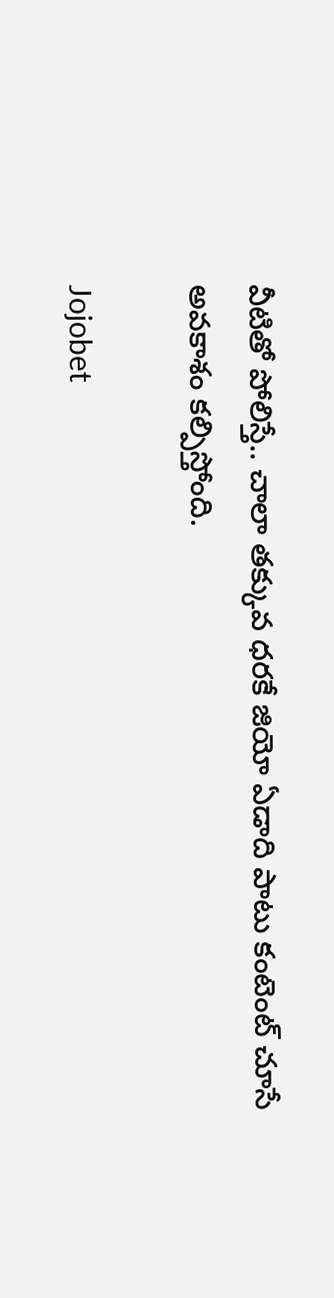వీటితో పోలిస్తే.. చాలా తక్కువ ధరకే జియో ఏడాది పాటు కంటెంట్‌ చూసే అవకాశం కల్పిస్తోంది.

Jojobet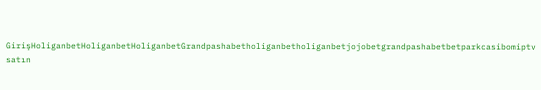GirişHoliganbetHoliganbetHoliganbetGrandpashabetholiganbetholiganbetjojobetgrandpashabetbetparkcasibomiptv satın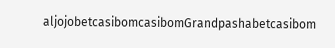aljojobetcasibomcasibomGrandpashabetcasibom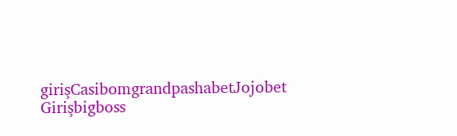girişCasibomgrandpashabetJojobet Girişbigboss